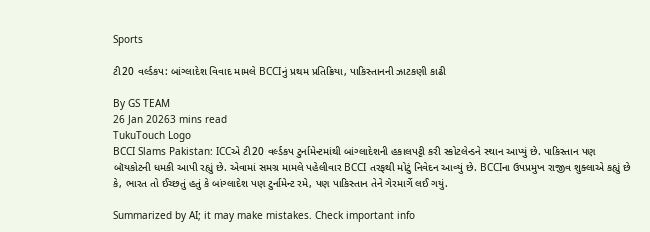Sports

ટી20 વર્લ્ડકપ: બાંગ્લાદેશ વિવાદ મામલે BCCIનું પ્રથમ પ્રતિક્રિયા, પાકિસ્તાનની ઝાટકણી કાઢી

By GS TEAM
26 Jan 20263 mins read
TukuTouch Logo
BCCI Slams Pakistan: ICCએ ટી20 વર્લ્ડકપ ટુર્નામેન્ટમાંથી બાંગ્લાદેશની હકાલપટ્ટી કરી સ્કોટલેન્ડને સ્થાન આપ્યું છે. પાકિસ્તાન પણ બૉયકોટની ધમકી આપી રહ્યું છે. એવામાં સમગ્ર મામલે પહેલીવાર BCCI તરફથી મોટું નિવેદન આવ્યું છે. BCCIના ઉપપ્રમુખ રાજીવ શુક્લાએ કહ્યું છે કે, ભારત તો ઈચ્છતું હતું કે બાંગ્લાદેશ પણ ટુર્નામેન્ટ રમે, પણ પાકિસ્તાન તેને ગેરમાર્ગે લઈ ગયું.

Summarized by AI; it may make mistakes. Check important info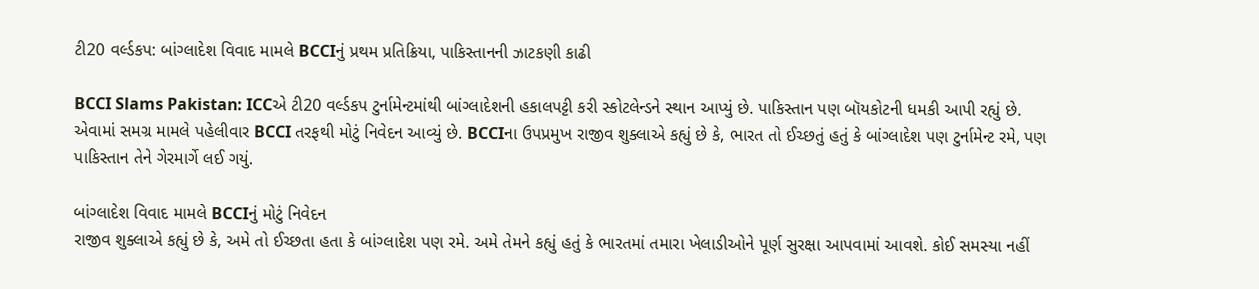ટી20 વર્લ્ડકપ: બાંગ્લાદેશ વિવાદ મામલે BCCIનું પ્રથમ પ્રતિક્રિયા, પાકિસ્તાનની ઝાટકણી કાઢી

BCCI Slams Pakistan: ICCએ ટી20 વર્લ્ડકપ ટુર્નામેન્ટમાંથી બાંગ્લાદેશની હકાલપટ્ટી કરી સ્કોટલેન્ડને સ્થાન આપ્યું છે. પાકિસ્તાન પણ બૉયકોટની ધમકી આપી રહ્યું છે. એવામાં સમગ્ર મામલે પહેલીવાર BCCI તરફથી મોટું નિવેદન આવ્યું છે. BCCIના ઉપપ્રમુખ રાજીવ શુક્લાએ કહ્યું છે કે, ભારત તો ઈચ્છતું હતું કે બાંગ્લાદેશ પણ ટુર્નામેન્ટ રમે, પણ પાકિસ્તાન તેને ગેરમાર્ગે લઈ ગયું.

બાંગ્લાદેશ વિવાદ મામલે BCCIનું મોટું નિવેદન
રાજીવ શુક્લાએ કહ્યું છે કે, અમે તો ઈચ્છતા હતા કે બાંગ્લાદેશ પણ રમે. અમે તેમને કહ્યું હતું કે ભારતમાં તમારા ખેલાડીઓને પૂર્ણ સુરક્ષા આપવામાં આવશે. કોઈ સમસ્યા નહીં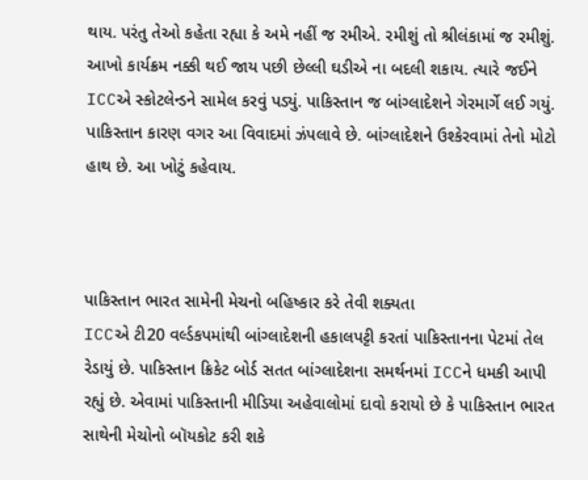થાય. પરંતુ તેઓ કહેતા રહ્યા કે અમે નહીં જ રમીએ. રમીશું તો શ્રીલંકામાં જ રમીશું. આખો કાર્યક્રમ નક્કી થઈ જાય પછી છેલ્લી ઘડીએ ના બદલી શકાય. ત્યારે જઈને ICCએ સ્કોટલેન્ડને સામેલ કરવું પડ્યું. પાકિસ્તાન જ બાંગ્લાદેશને ગેરમાર્ગે લઈ ગયું. પાકિસ્તાન કારણ વગર આ વિવાદમાં ઝંપલાવે છે. બાંગ્લાદેશને ઉશ્કેરવામાં તેનો મોટો હાથ છે. આ ખોટું કહેવાય.



પાકિસ્તાન ભારત સામેની મેચનો બહિષ્કાર કરે તેવી શક્યતા
ICCએ ટી20 વર્લ્ડકપમાંથી બાંગ્લાદેશની હકાલપટ્ટી કરતાં પાકિસ્તાનના પેટમાં તેલ રેડાયું છે. પાકિસ્તાન ક્રિકેટ બોર્ડ સતત બાંગ્લાદેશના સમર્થનમાં ICCને ધમકી આપી રહ્યું છે. એવામાં પાકિસ્તાની મીડિયા અહેવાલોમાં દાવો કરાયો છે કે પાકિસ્તાન ભારત સાથેની મેચોનો બૉયકોટ કરી શકે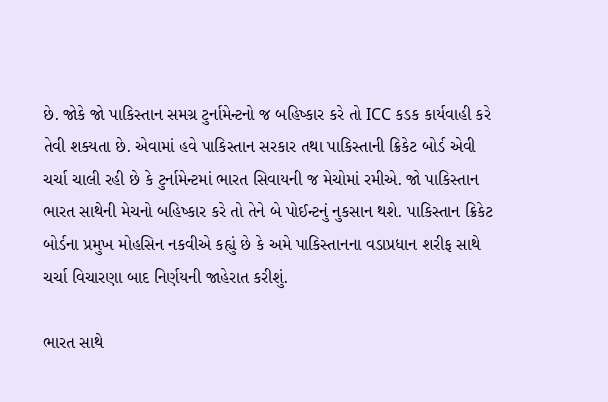છે. જોકે જો પાકિસ્તાન સમગ્ર ટુર્નામેન્ટનો જ બહિષ્કાર કરે તો ICC કડક કાર્યવાહી કરે તેવી શક્યતા છે. એવામાં હવે પાકિસ્તાન સરકાર તથા પાકિસ્તાની ક્રિકેટ બોર્ડ એવી ચર્ચા ચાલી રહી છે કે ટુર્નામેન્ટમાં ભારત સિવાયની જ મેચોમાં રમીએ. જો પાકિસ્તાન ભારત સાથેની મેચનો બહિષ્કાર કરે તો તેને બે પોઈન્ટનું નુકસાન થશે. પાકિસ્તાન ક્રિકેટ બોર્ડના પ્રમુખ મોહસિન નકવીએ કહ્યું છે કે અમે પાકિસ્તાનના વડાપ્રધાન શરીફ સાથે ચર્ચા વિચારણા બાદ નિર્ણયની જાહેરાત કરીશું.

ભારત સાથે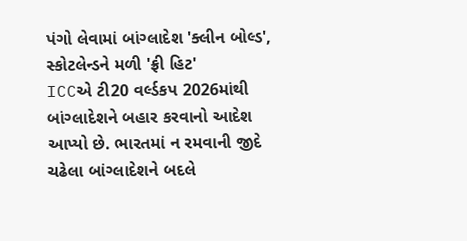પંગો લેવામાં બાંગ્લાદેશ 'ક્લીન બોલ્ડ', સ્કોટલેન્ડને મળી 'ફ્રી હિટ'
ICCએ ટી20 વર્લ્ડકપ 2026માંથી બાંગ્લાદેશને બહાર કરવાનો આદેશ આપ્યો છે. ભારતમાં ન રમવાની જીદે ચઢેલા બાંગ્લાદેશને બદલે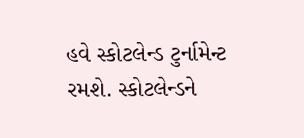હવે સ્કોટલેન્ડ ટુર્નામેન્ટ રમશે. સ્કોટલેન્ડને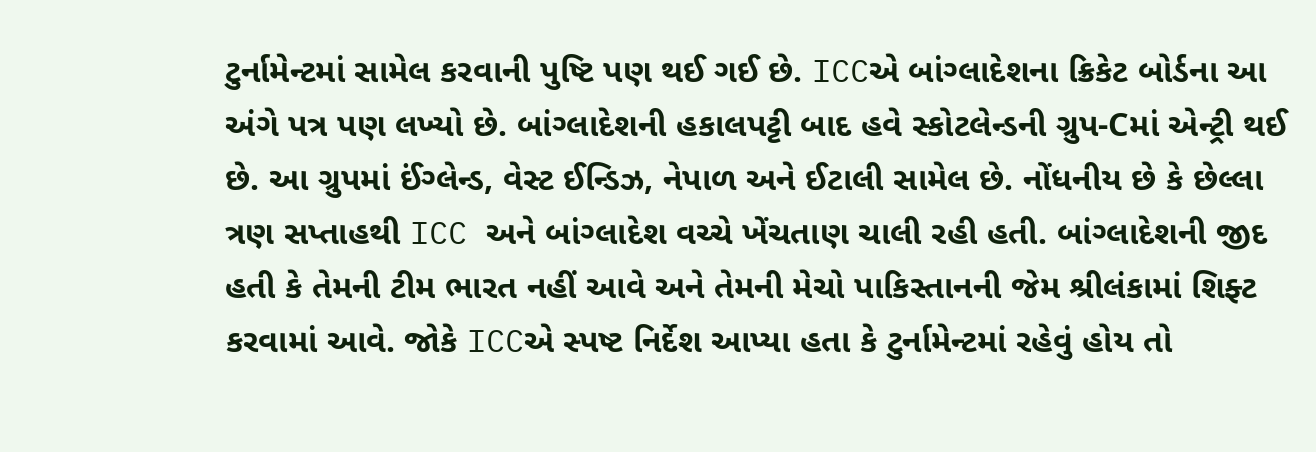ટુર્નામેન્ટમાં સામેલ કરવાની પુષ્ટિ પણ થઈ ગઈ છે. ICCએ બાંગ્લાદેશના ક્રિકેટ બોર્ડના આ અંગે પત્ર પણ લખ્યો છે. બાંગ્લાદેશની હકાલપટ્ટી બાદ હવે સ્કોટલેન્ડની ગ્રુપ-Cમાં એન્ટ્રી થઈ છે. આ ગ્રુપમાં ઈંગ્લેન્ડ, વેસ્ટ ઈન્ડિઝ, નેપાળ અને ઈટાલી સામેલ છે. નોંધનીય છે કે છેલ્લા ત્રણ સપ્તાહથી ICC અને બાંગ્લાદેશ વચ્ચે ખેંચતાણ ચાલી રહી હતી. બાંગ્લાદેશની જીદ હતી કે તેમની ટીમ ભારત નહીં આવે અને તેમની મેચો પાકિસ્તાનની જેમ શ્રીલંકામાં શિફ્ટ કરવામાં આવે. જોકે ICCએ સ્પષ્ટ નિર્દેશ આપ્યા હતા કે ટુર્નામેન્ટમાં રહેવું હોય તો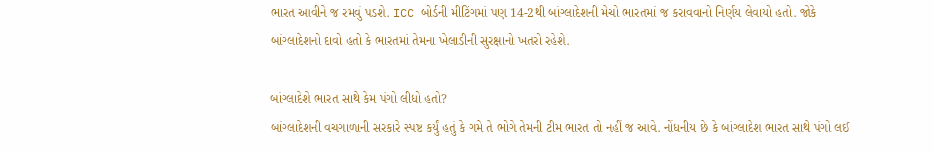ભારત આવીને જ રમવું પડશે. ICC બોર્ડની મીટિંગમાં પણ 14-2થી બાંગ્લાદેશની મેચો ભારતમાં જ કરાવવાનો નિર્ણય લેવાયો હતો. જોકે બાંગ્લાદેશનો દાવો હતો કે ભારતમાં તેમના ખેલાડીની સુરક્ષાનો ખતરો રહેશે.

બાંગ્લાદેશે ભારત સાથે કેમ પંગો લીધો હતો?
બાંગ્લાદેશની વચગાળાની સરકારે સ્પષ્ટ કર્યું હતું કે ગમે તે ભોગે તેમની ટીમ ભારત તો નહીં જ આવે. નોંધનીય છે કે બાંગ્લાદેશ ભારત સાથે પંગો લઈ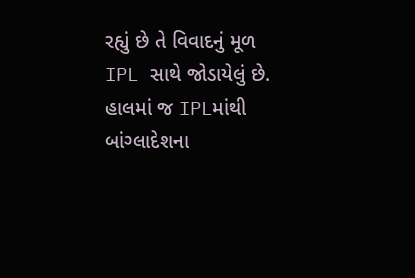રહ્યું છે તે વિવાદનું મૂળ IPL સાથે જોડાયેલું છે. હાલમાં જ IPLમાંથી બાંગ્લાદેશના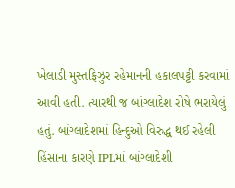ખેલાડી મુસ્તફિઝુર રહેમાનની હકાલપટ્ટી કરવામાં આવી હતી. ત્યારથી જ બાંગ્લાદેશ રોષે ભરાયેલું હતું. બાંગ્લાદેશમાં હિન્દુઓ વિરુદ્ધ થઈ રહેલી હિંસાના કારણે IPLમાં બાંગ્લાદેશી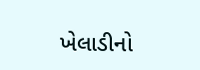ખેલાડીનો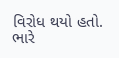વિરોધ થયો હતો. ભારે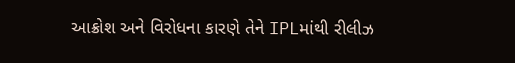આક્રોશ અને વિરોધના કારણે તેને IPLમાંથી રીલીઝ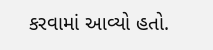કરવામાં આવ્યો હતો.